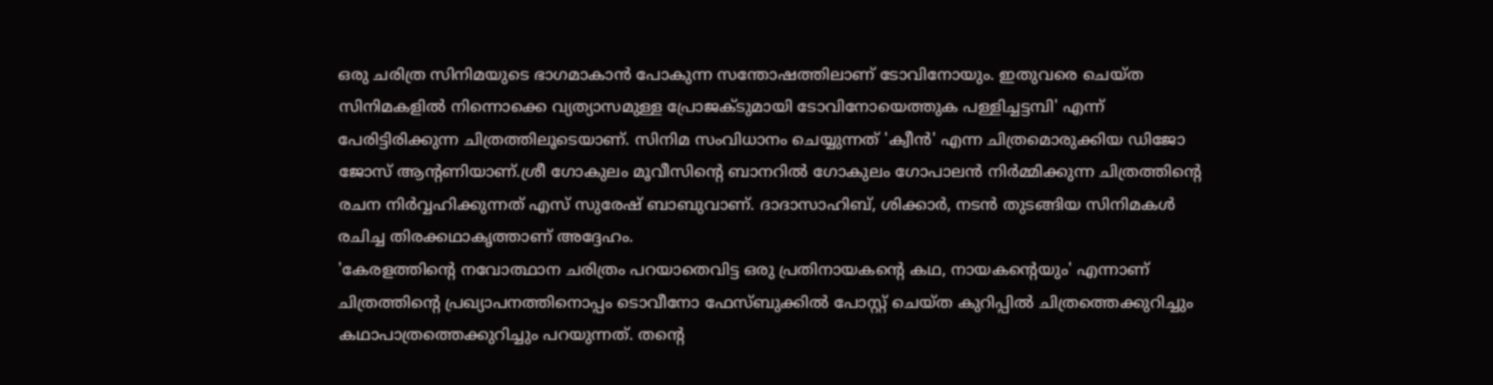ഒരു ചരിത്ര സിനിമയുടെ ഭാഗമാകാൻ പോകുന്ന സന്തോഷത്തിലാണ് ടോവിനോയും. ഇതുവരെ ചെയ്ത സിനിമകളിൽ നിന്നൊക്കെ വ്യത്യാസമുള്ള പ്രോജക്ടുമായി ടോവിനോയെത്തുക പള്ളിച്ചട്ടമ്പി' എന്ന് പേരിട്ടിരിക്കുന്ന ചിത്രത്തിലൂടെയാണ്. സിനിമ സംവിധാനം ചെയ്യുന്നത് 'ക്വീൻ' എന്ന ചിത്രമൊരുക്കിയ ഡിജോ ജോസ് ആന്റണിയാണ്.ശ്രീ ഗോകുലം മൂവീസിന്റെ ബാനറിൽ ഗോകുലം ഗോപാലൻ നിർമ്മിക്കുന്ന ചിത്രത്തിന്റെ രചന നിർവ്വഹിക്കുന്നത് എസ് സുരേഷ് ബാബുവാണ്. ദാദാസാഹിബ്, ശിക്കാർ, നടൻ തുടങ്ങിയ സിനിമകൾ രചിച്ച തിരക്കഥാകൃത്താണ് അദ്ദേഹം.
'കേരളത്തിന്റെ നവോത്ഥാന ചരിത്രം പറയാതെവിട്ട ഒരു പ്രതിനായകന്റെ കഥ, നായകന്റെയും' എന്നാണ് ചിത്രത്തിന്റെ പ്രഖ്യാപനത്തിനൊപ്പം ടൊവീനോ ഫേസ്ബുക്കിൽ പോസ്റ്റ് ചെയ്ത കുറിപ്പിൽ ചിത്രത്തെക്കുറിച്ചും കഥാപാത്രത്തെക്കുറിച്ചും പറയുന്നത്. തന്റെ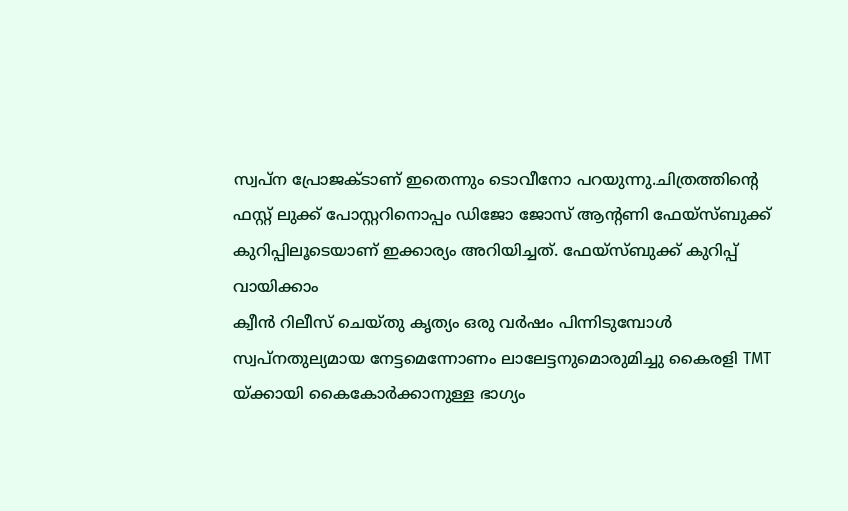സ്വപ്ന പ്രോജക്ടാണ് ഇതെന്നും ടൊവീനോ പറയുന്നു.ചിത്രത്തിന്റെ ഫസ്റ്റ് ലുക്ക് പോസ്റ്ററിനൊപ്പം ഡിജോ ജോസ് ആന്റണി ഫേയ്സ്ബുക്ക് കുറിപ്പിലൂടെയാണ് ഇക്കാര്യം അറിയിച്ചത്. ഫേയ്സ്ബുക്ക് കുറിപ്പ് വായിക്കാം
ക്വീൻ റിലീസ് ചെയ്തു കൃത്യം ഒരു വർഷം പിന്നിടുമ്പോൾ സ്വപ്നതുല്യമായ നേട്ടമെന്നോണം ലാലേട്ടനുമൊരുമിച്ചു കൈരളി TMT യ്ക്കായി കൈകോർക്കാനുള്ള ഭാഗ്യം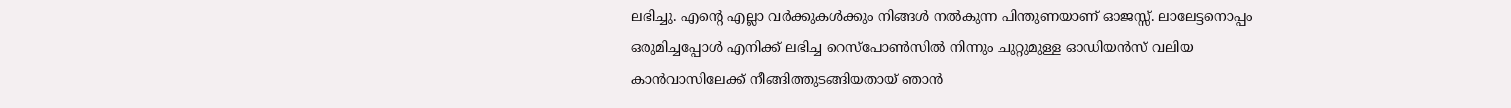ലഭിച്ചു. എന്റെ എല്ലാ വർക്കുകൾക്കും നിങ്ങൾ നൽകുന്ന പിന്തുണയാണ് ഓജസ്സ്. ലാലേട്ടനൊപ്പം ഒരുമിച്ചപ്പോൾ എനിക്ക് ലഭിച്ച റെസ്പോൺസിൽ നിന്നും ചുറ്റുമുള്ള ഓഡിയൻസ് വലിയ കാൻവാസിലേക്ക് നീങ്ങിത്തുടങ്ങിയതായ് ഞാൻ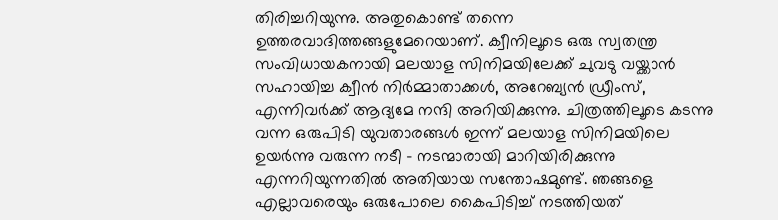തിരിച്ചറിയുന്നു. അതുകൊണ്ട് തന്നെ ഉത്തരവാദിത്തങ്ങളുമേറെയാണ്. ക്വീനിലൂടെ ഒരു സ്വതന്ത്ര സംവിധായകനായി മലയാള സിനിമയിലേക്ക് ചുവടു വയ്ക്കാൻ സഹായിച്ച ക്വീൻ നിർമ്മാതാക്കൾ, അറേബ്യൻ ഡ്രീംസ്, എന്നിവർക്ക് ആദ്യമേ നന്ദി അറിയിക്കുന്നു. ചിത്രത്തിലൂടെ കടന്നു വന്ന ഒരുപിടി യുവതാരങ്ങൾ ഇന്ന് മലയാള സിനിമയിലെ ഉയർന്നു വരുന്ന നടീ - നടന്മാരായി മാറിയിരിക്കുന്നു എന്നറിയുന്നതിൽ അതിയായ സന്തോഷമുണ്ട്. ഞങ്ങളെ എല്ലാവരെയും ഒരുപോലെ കൈപിടിച്ച് നടത്തിയത്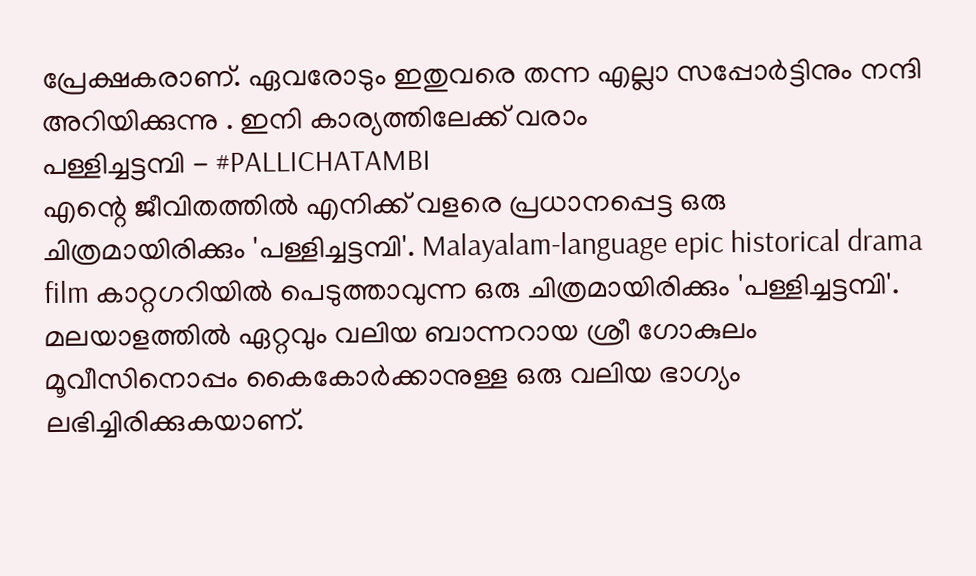പ്രേക്ഷകരാണ്. ഏവരോടും ഇതുവരെ തന്ന എല്ലാ സപ്പോർട്ടിനും നന്ദി അറിയിക്കുന്നു . ഇനി കാര്യത്തിലേക്ക് വരാം
പള്ളിച്ചട്ടമ്പി - #PALLICHATAMBI
എന്റെ ജീവിതത്തിൽ എനിക്ക് വളരെ പ്രധാനപ്പെട്ട ഒരു ചിത്രമായിരിക്കും 'പള്ളിച്ചട്ടമ്പി'. Malayalam-language epic historical drama film കാറ്റഗറിയിൽ പെടുത്താവുന്ന ഒരു ചിത്രമായിരിക്കും 'പള്ളിച്ചട്ടമ്പി'. മലയാളത്തിൽ ഏറ്റവും വലിയ ബാന്നറായ ശ്രീ ഗോകുലം മൂവീസിനൊപ്പം കൈകോർക്കാനുള്ള ഒരു വലിയ ഭാഗ്യം ലഭിച്ചിരിക്കുകയാണ്.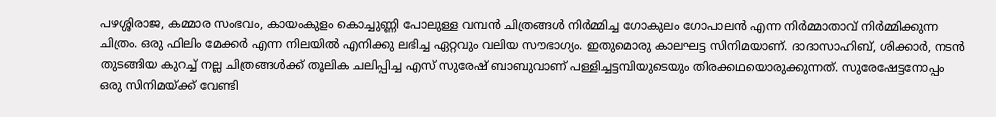പഴശ്ശിരാജ, കമ്മാര സംഭവം, കായംകുളം കൊച്ചുണ്ണി പോലുള്ള വമ്പൻ ചിത്രങ്ങൾ നിർമ്മിച്ച ഗോകുലം ഗോപാലൻ എന്ന നിർമ്മാതാവ് നിർമ്മിക്കുന്ന ചിത്രം. ഒരു ഫിലിം മേക്കർ എന്ന നിലയിൽ എനിക്കു ലഭിച്ച ഏറ്റവും വലിയ സൗഭാഗ്യം. ഇതുമൊരു കാലഘട്ട സിനിമയാണ്. ദാദാസാഹിബ്, ശിക്കാർ, നടൻ തുടങ്ങിയ കുറച്ച് നല്ല ചിത്രങ്ങൾക്ക് തൂലിക ചലിപ്പിച്ച എസ് സുരേഷ് ബാബുവാണ് പള്ളിച്ചട്ടമ്പിയുടെയും തിരക്കഥയൊരുക്കുന്നത്. സുരേഷേട്ടനോപ്പം ഒരു സിനിമയ്ക്ക് വേണ്ടി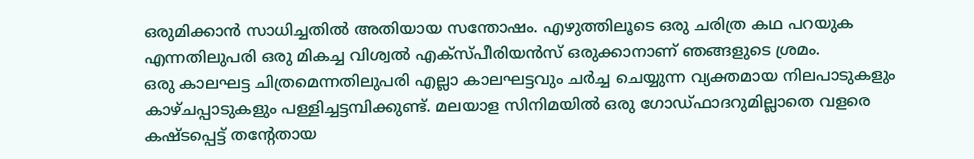ഒരുമിക്കാൻ സാധിച്ചതിൽ അതിയായ സന്തോഷം. എഴുത്തിലൂടെ ഒരു ചരിത്ര കഥ പറയുക എന്നതിലുപരി ഒരു മികച്ച വിശ്വൽ എക്സ്പീരിയൻസ് ഒരുക്കാനാണ് ഞങ്ങളുടെ ശ്രമം.
ഒരു കാലഘട്ട ചിത്രമെന്നതിലുപരി എല്ലാ കാലഘട്ടവും ചർച്ച ചെയ്യുന്ന വ്യക്തമായ നിലപാടുകളും കാഴ്ചപ്പാടുകളും പള്ളിച്ചട്ടമ്പിക്കുണ്ട്. മലയാള സിനിമയിൽ ഒരു ഗോഡ്ഫാദറുമില്ലാതെ വളരെ കഷ്ടപ്പെട്ട് തന്റേതായ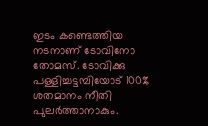ഇടം കണ്ടെത്തിയ നടനാണ് ടോവിനോ തോമസ്. ടോവിക്കു പള്ളിച്ചട്ടമ്പിയോട് 100% ശതമാനം നീതി പുലർത്താനാകും.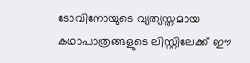ടോവിനോയുടെ വ്യത്യസ്തമായ കഥാപാത്രങ്ങളുടെ ലിസ്റ്റിലേക്ക് ഈ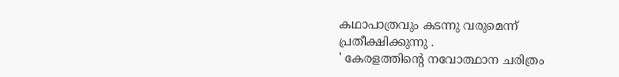കഥാപാത്രവും കടന്നു വരുമെന്ന് പ്രതീക്ഷിക്കുന്നു .
' കേരളത്തിന്റെ നവോത്ഥാന ചരിത്രം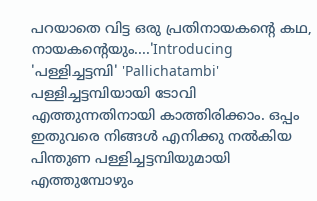പറയാതെ വിട്ട ഒരു പ്രതിനായകന്റെ കഥ, നായകന്റെയും....'Introducing 'പള്ളിച്ചട്ടമ്പി' 'Pallichatambi'
പള്ളിച്ചട്ടമ്പിയായി ടോവി എത്തുന്നതിനായി കാത്തിരിക്കാം. ഒപ്പം ഇതുവരെ നിങ്ങൾ എനിക്കു നൽകിയ പിന്തുണ പള്ളിച്ചട്ടമ്പിയുമായി എത്തുമ്പോഴും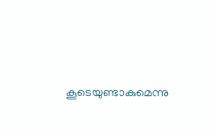കൂടെയുണ്ടാകുമെന്നു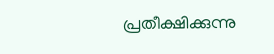പ്രതീക്ഷിക്കുന്നു